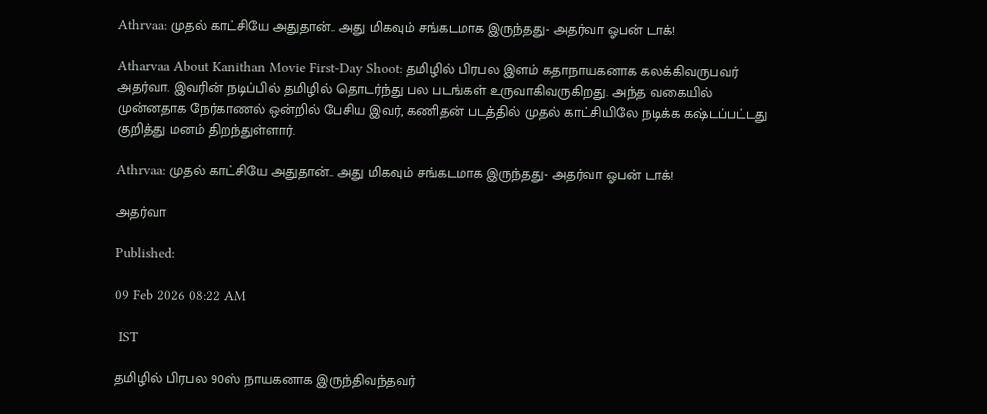Athrvaa: முதல் காட்சியே அதுதான்.. அது மிகவும் சங்கடமாக இருந்தது- அதர்வா ஓபன் டாக்!

Atharvaa About Kanithan Movie First-Day Shoot: தமிழில் பிரபல இளம் கதாநாயகனாக கலக்கிவருபவர் அதர்வா. இவரின் நடிப்பில் தமிழில் தொடர்ந்து பல படங்கள் உருவாகிவருகிறது. அந்த வகையில் முன்னதாக நேர்காணல் ஒன்றில் பேசிய இவர், கணிதன் படத்தில் முதல் காட்சியிலே நடிக்க கஷ்டப்பட்டது குறித்து மனம் திறந்துள்ளார்.

Athrvaa: முதல் காட்சியே அதுதான்.. அது மிகவும் சங்கடமாக இருந்தது- அதர்வா ஓபன் டாக்!

அதர்வா

Published:

09 Feb 2026 08:22 AM

 IST

தமிழில் பிரபல 90ஸ் நாயகனாக இருந்திவந்தவர்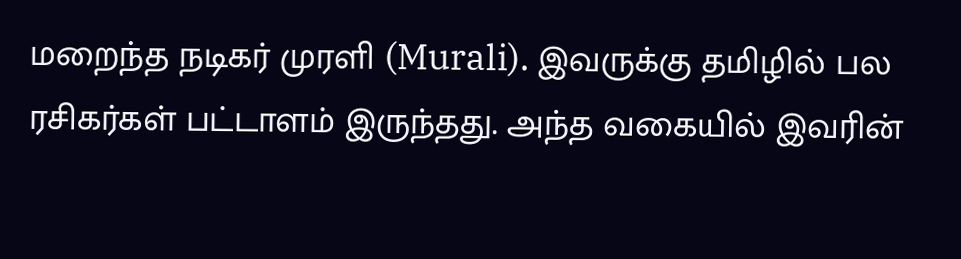மறைந்த நடிகர் முரளி (Murali). இவருக்கு தமிழில் பல ரசிகர்கள் பட்டாளம் இருந்தது. அந்த வகையில் இவரின்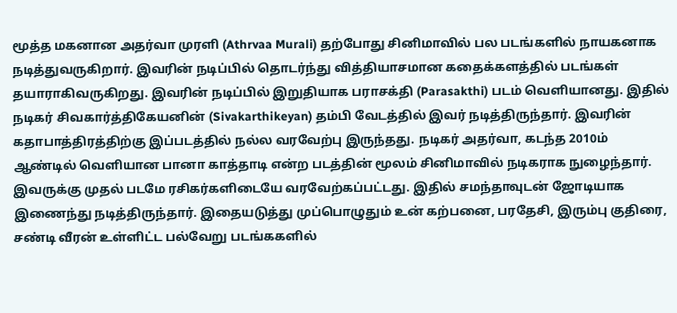மூத்த மகனான அதர்வா முரளி (Athrvaa Murali) தற்போது சினிமாவில் பல படங்களில் நாயகனாக நடித்துவருகிறார். இவரின் நடிப்பில் தொடர்ந்து வித்தியாசமான கதைக்களத்தில் படங்கள் தயாராகிவருகிறது. இவரின் நடிப்பில் இறுதியாக பராசக்தி (Parasakthi) படம் வெளியானது. இதில் நடிகர் சிவகார்த்திகேயனின் (Sivakarthikeyan) தம்பி வேடத்தில் இவர் நடித்திருந்தார். இவரின் கதாபாத்திரத்திற்கு இப்படத்தில் நல்ல வரவேற்பு இருந்தது. நடிகர் அதர்வா, கடந்த 2010ம் ஆண்டில் வெளியான பானா காத்தாடி என்ற படத்தின் மூலம் சினிமாவில் நடிகராக நுழைந்தார். இவருக்கு முதல் படமே ரசிகர்களிடையே வரவேற்கப்பட்டது. இதில் சமந்தாவுடன் ஜோடியாக இணைந்து நடித்திருந்தார். இதையடுத்து முப்பொழுதும் உன் கற்பனை, பரதேசி, இரும்பு குதிரை, சண்டி வீரன் உள்ளிட்ட பல்வேறு படங்ககளில்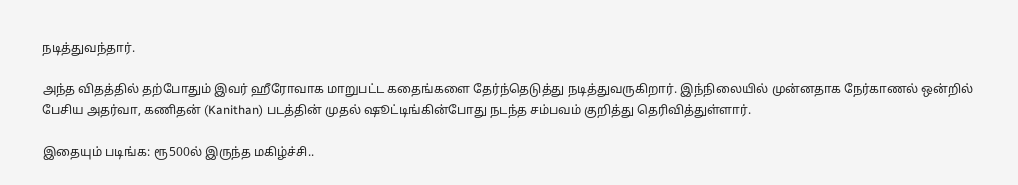நடித்துவந்தார்.

அந்த விதத்தில் தற்போதும் இவர் ஹீரோவாக மாறுபட்ட கதைங்களை தேர்ந்தெடுத்து நடித்துவருகிறார். இந்நிலையில் முன்னதாக நேர்காணல் ஒன்றில் பேசிய அதர்வா, கணிதன் (Kanithan) படத்தின் முதல் ஷூட்டிங்கின்போது நடந்த சம்பவம் குறித்து தெரிவித்துள்ளார்.

இதையும் படிங்க: ரூ500ல் இருந்த மகிழ்ச்சி..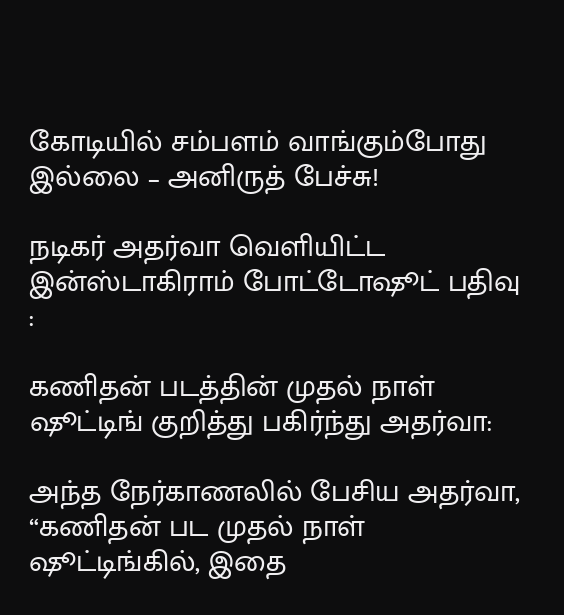கோடியில் சம்பளம் வாங்கும்போது இல்லை – அனிருத் பேச்சு!

நடிகர் அதர்வா வெளியிட்ட இன்ஸ்டாகிராம் போட்டோஷூட் பதிவு :

கணிதன் படத்தின் முதல் நாள் ஷூட்டிங் குறித்து பகிர்ந்து அதர்வா:

அந்த நேர்காணலில் பேசிய அதர்வா, “கணிதன் பட முதல் நாள் ஷூட்டிங்கில், இதை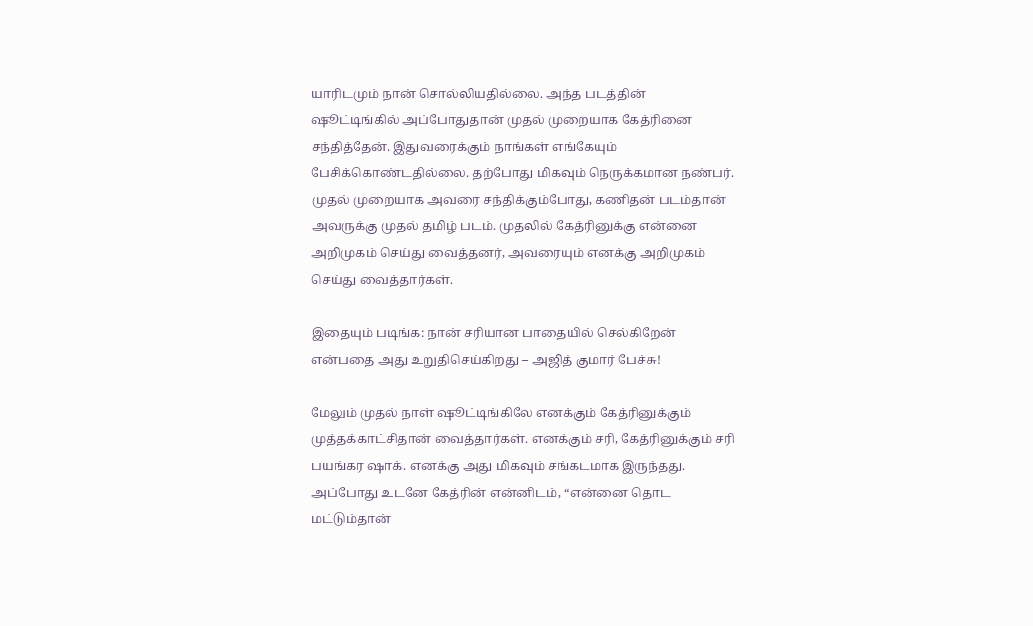யாரிடமும் நான் சொல்லியதில்லை. அந்த படத்தின் ஷூட்டிங்கில் அப்போதுதான் முதல் முறையாக கேத்ரினை சந்தித்தேன். இதுவரைக்கும் நாங்கள் எங்கேயும் பேசிக்கொண்டதில்லை. தற்போது மிகவும் நெருக்கமான நண்பர். முதல் முறையாக அவரை சந்திக்கும்போது, கணிதன் படம்தான் அவருக்கு முதல் தமிழ் படம். முதலில் கேத்ரினுக்கு என்னை அறிமுகம் செய்து வைத்தனர், அவரையும் எனக்கு அறிமுகம் செய்து வைத்தார்கள்.

இதையும் படிங்க: நான் சரியான பாதையில் செல்கிறேன் என்பதை அது உறுதிசெய்கிறது – அஜித் குமார் பேச்சு!

மேலும் முதல் நாள் ஷூட்டிங்கிலே எனக்கும் கேத்ரினுக்கும் முத்தக்காட்சிதான் வைத்தார்கள். எனக்கும் சரி, கேத்ரினுக்கும் சரி பயங்கர ஷாக். எனக்கு அது மிகவும் சங்கடமாக இருந்தது. அப்போது உடனே கேத்ரின் என்னிடம், “என்னை தொட மட்டும்தான்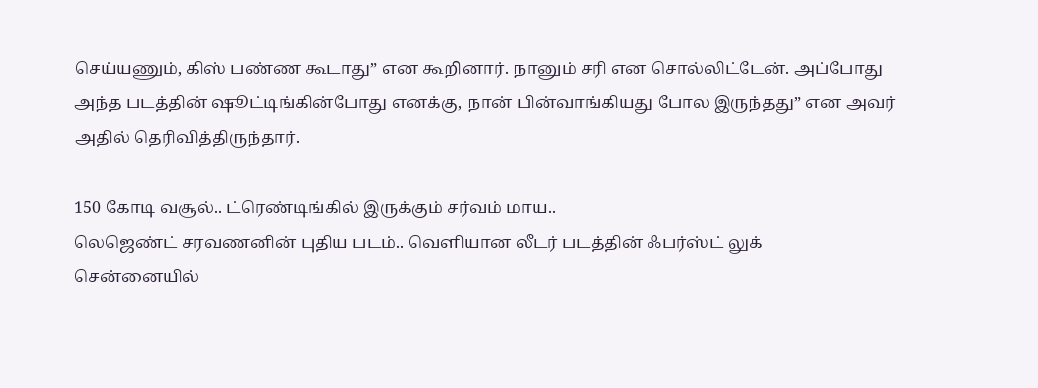செய்யணும், கிஸ் பண்ண கூடாது” என கூறினார். நானும் சரி என சொல்லிட்டேன். அப்போது அந்த படத்தின் ஷூட்டிங்கின்போது எனக்கு, நான் பின்வாங்கியது போல இருந்தது” என அவர் அதில் தெரிவித்திருந்தார்.

150 கோடி வசூல்.. ட்ரெண்டிங்கில் இருக்கும் சர்வம் மாய..
லெஜெண்ட் சரவணனின் புதிய படம்.. வெளியான லீடர் படத்தின் ஃபர்ஸ்ட் லுக்
சென்னையில்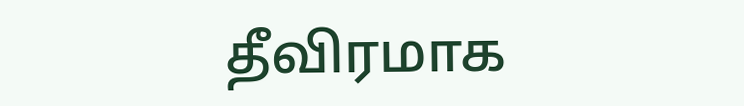தீவிரமாக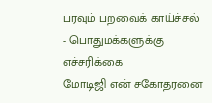பரவும் பறவைக் காய்ச்சல் - பொதுமக்களுக்கு எச்சரிக்கை
மோடிஜி என் சகோதரனை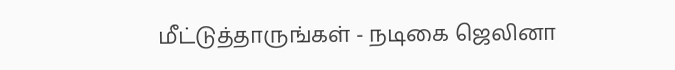மீட்டுத்தாருங்கள் - நடிகை ஜெலினா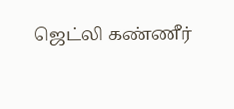ஜெட்லி கண்ணீர்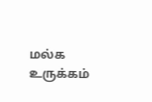மல்க உருக்கம்